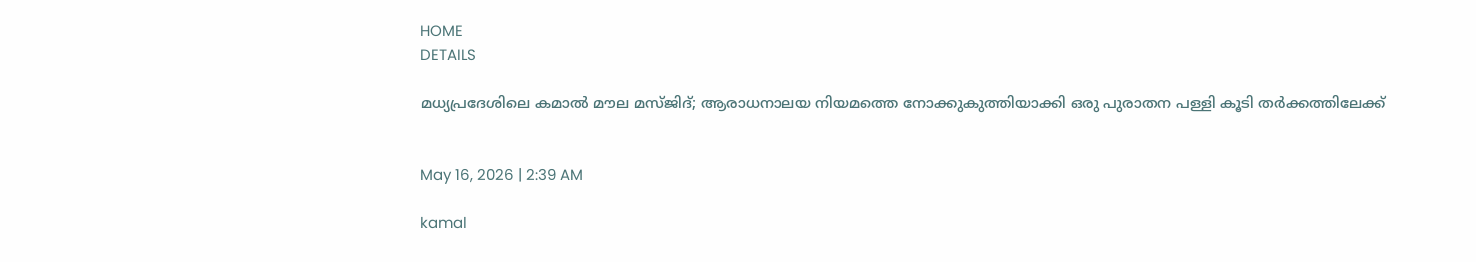HOME
DETAILS

മധ്യപ്രദേശിലെ കമാൽ മൗല മസ്ജിദ്; ആരാധനാലയ നിയമത്തെ നോക്കുകുത്തിയാക്കി ഒരു പുരാതന പള്ളി കൂടി തർക്കത്തിലേക്ക്


May 16, 2026 | 2:39 AM

kamal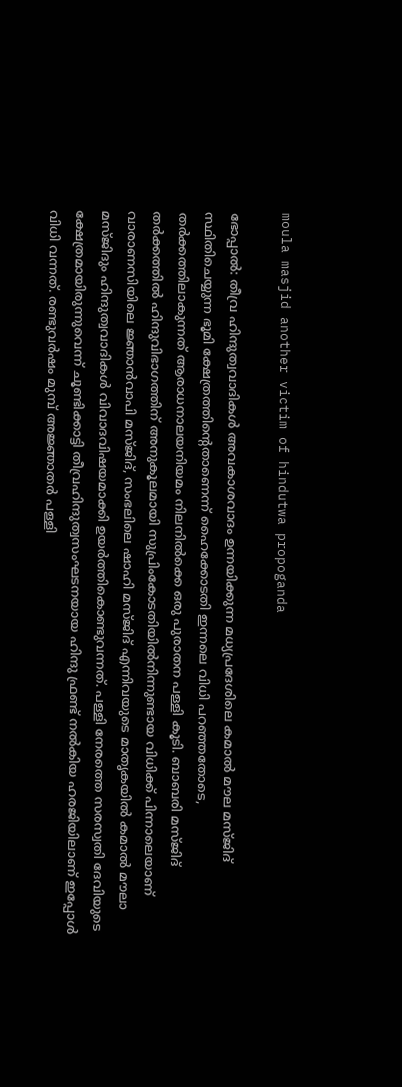moula masjid another victim of hindutwa propoganda

ഭോപ്പാൽ: തീവ്ര ഹിന്ദുത്വവാദികൾ അവകാശവാദം ഉന്നയിക്കുന്ന മധ്യപ്രദേശിലെ കമാൽ മൗല മസ്ജിദ് സ്ഥിതിചെയ്യുന്ന ഭൂമി ക്ഷേത്രത്തിന്റെതാണെന്ന് ഹൈക്കോടതി ഇന്നലെ വിധി പറഞ്ഞതോടെ, തർക്കത്തിലാകുന്നത് ആരാധനാലയനിയമം നിലനിൽക്കെ ഒരു പുരാതന പള്ളി കൂടി. ബാബരി മസ്ജിദ് തർക്കത്തിൽ ഹിന്ദുവിഭാഗത്തിന് അനുകൂലമായി സുപ്രിംകോടതിയിൽനിന്നുണ്ടായ വിധിക്ക് പിന്നാലെയാണ് വാരാണസിയിലെ ജ്ഞാൻവാപി മസ്ജിദ്, സംഭലിലെ ഷാഹി മസ്ജിദ് എന്നിവയുടെ മാതൃകയിൽ കമാൽ മൗലാ മസ്ജിദും ഹിന്ദുത്വവാദികൾ വിവാദവിഷയമാക്കി ഉയർത്തികൊണ്ടുവന്നത്. പള്ളി നേരത്തെ സരസ്വതി ദേവിയുടെ ക്ഷേത്രമായിരുന്നുവെന്ന് ചൂണ്ടിക്കാട്ടി തീവ്രഹിന്ദുത്വസംഘടനയായ ഹിന്ദു ഫ്രണ്ട് നൽകിയ ഹരജിയിലാണ് ഇപ്പോൾ വിധി വന്നത്. രണ്ടുവർഷം മുമ്പ് അജ്ഞാതർ പള്ളി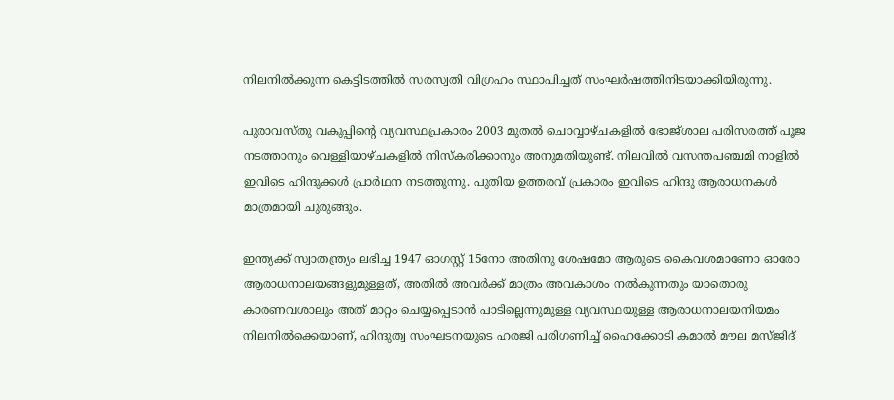നിലനിൽക്കുന്ന കെട്ടിടത്തിൽ സരസ്വതി വിഗ്രഹം സ്ഥാപിച്ചത് സംഘർഷത്തിനിടയാക്കിയിരുന്നു.

പുരാവസ്തു വകുപ്പിന്റെ വ്യവസ്ഥപ്രകാരം 2003 മുതൽ ചൊവ്വാഴ്ചകളിൽ ഭോജ്ശാല പരിസരത്ത് പൂജ നടത്താനും വെള്ളിയാഴ്ചകളിൽ നിസ്‌കരിക്കാനും അനുമതിയുണ്ട്. നിലവിൽ വസന്തപഞ്ചമി നാളിൽ ഇവിടെ ഹിന്ദുക്കൾ പ്രാർഥന നടത്തുന്നു. പുതിയ ഉത്തരവ് പ്രകാരം ഇവിടെ ഹിന്ദു ആരാധനകൾ മാത്രമായി ചുരുങ്ങും.

ഇന്ത്യക്ക് സ്വാതന്ത്ര്യം ലഭിച്ച 1947 ഓഗസ്റ്റ് 15നോ അതിനു ശേഷമോ ആരുടെ കൈവശമാണോ ഓരോ ആരാധനാലയങ്ങളുമുള്ളത്, അതിൽ അവർക്ക് മാത്രം അവകാശം നൽകുന്നതും യാതൊരു കാരണവശാലും അത് മാറ്റം ചെയ്യപ്പെടാൻ പാടില്ലെന്നുമുള്ള വ്യവസ്ഥയുള്ള ആരാധനാലയനിയമം നിലനിൽക്കെയാണ്, ഹിന്ദുത്വ സംഘടനയുടെ ഹരജി പരിഗണിച്ച് ഹൈക്കോടി കമാൽ മൗല മസ്ജിദ്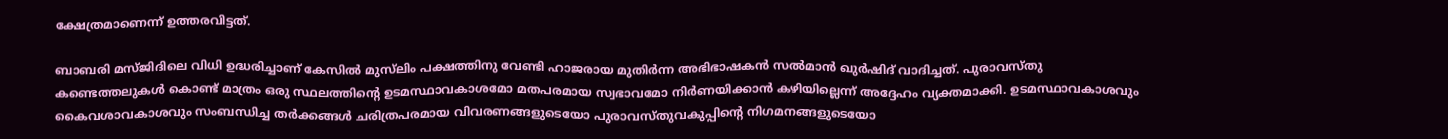ക്ഷേത്രമാണെന്ന് ഉത്തരവിട്ടത്.

ബാബരി മസ്ജിദിലെ വിധി ഉദ്ധരിച്ചാണ് കേസിൽ മുസ്‍ലിം പക്ഷത്തിനു വേണ്ടി ഹാജരായ മുതിർന്ന അഭിഭാഷകൻ സൽമാൻ ഖുർഷിദ് വാദിച്ചത്. പുരാവസ്തു കണ്ടെത്തലുകൾ കൊണ്ട് മാത്രം ഒരു സ്ഥലത്തിന്റെ ഉടമസ്ഥാവകാശമോ മതപരമായ സ്വഭാവമോ നിർണയിക്കാൻ കഴിയില്ലെന്ന് അദ്ദേഹം വ്യക്തമാക്കി. ഉടമസ്ഥാവകാശവും കൈവശാവകാശവും സംബന്ധിച്ച തർക്കങ്ങൾ ചരിത്രപരമായ വിവരണങ്ങളുടെയോ പുരാവസ്തുവകുപ്പിന്റെ നിഗമനങ്ങളുടെയോ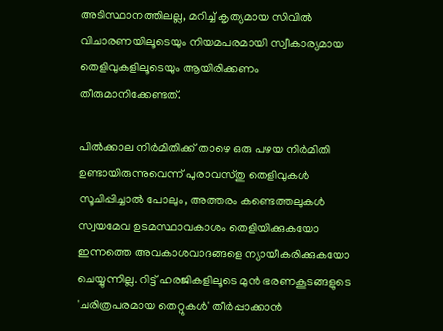അടിസ്ഥാനത്തിലല്ല, മറിച്ച് കൃത്യമായ സിവിൽ വിചാരണയിലൂടെയും നിയമപരമായി സ്വീകാര്യമായ തെളിവുകളിലൂടെയും ആയിരിക്കണം തീരുമാനിക്കേണ്ടത്.

പിൽക്കാല നിർമിതിക്ക് താഴെ ഒരു പഴയ നിർമിതി ഉണ്ടായിരുന്നുവെന്ന് പുരാവസ്തു തെളിവുകൾ സൂചിപ്പിച്ചാൽ പോലും, അത്തരം കണ്ടെത്തലുകൾ സ്വയമേവ ഉടമസ്ഥാവകാശം തെളിയിക്കുകയോ ഇന്നത്തെ അവകാശവാദങ്ങളെ ന്യായീകരിക്കുകയോ ചെയ്യുന്നില്ല. റിട്ട് ഹരജികളിലൂടെ മുൻ ഭരണകൂടങ്ങളുടെ 'ചരിത്രപരമായ തെറ്റുകൾ' തീർപ്പാക്കാൻ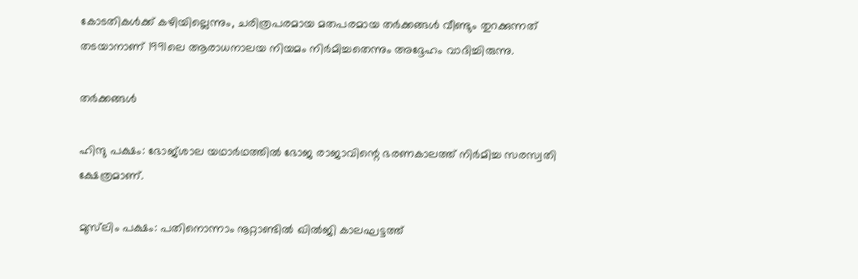കോടതികൾക്ക് കഴിയില്ലെന്നും, ചരിത്രപരമായ മതപരമായ തർക്കങ്ങൾ വീണ്ടും തുറക്കുന്നത് തടയാനാണ് 1991ലെ ആരാധനാലയ നിയമം നിർമിച്ചതെന്നും അദ്ദേഹം വാദിച്ചിരുന്നു.

തര്‍ക്കങ്ങള്‍

ഹിന്ദു പക്ഷം: ഭോജ്ശാല യഥാർഥത്തില്‍ ഭോജ രാജാവിന്റെ ഭരണകാലത്ത് നിർമിച്ച സരസ്വതി ക്ഷേത്രമാണ്.

മുസ്‍ലിം പക്ഷം: പതിനൊന്നാം നൂറ്റാണ്ടില്‍ ഖില്‍ജി കാലഘട്ടത്ത്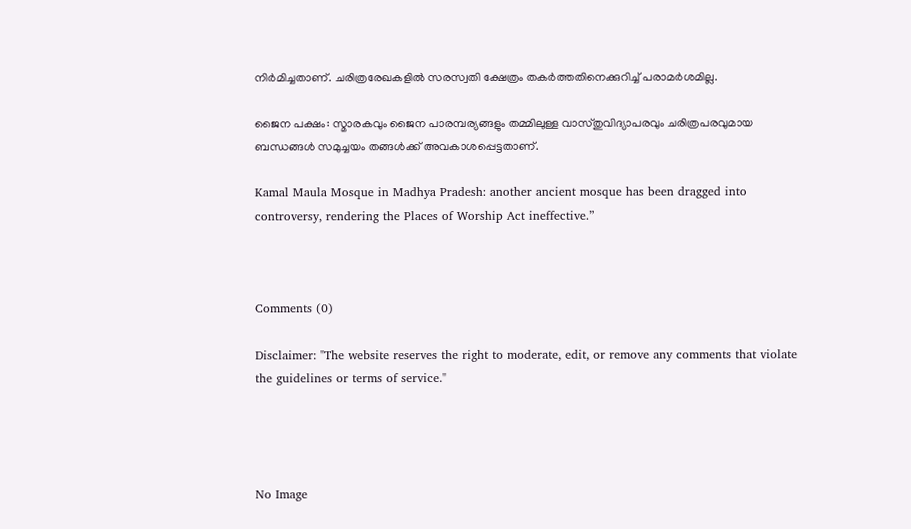നിര്‍മിച്ചതാണ്. ചരിത്രരേഖകളില്‍ സരസ്വതി ക്ഷേത്രം തകര്‍ത്തതിനെക്കുറിച്ച് പരാമര്‍ശമില്ല.

ജൈന പക്ഷം: സ്മാരകവും ജൈന പാരമ്പര്യങ്ങളും തമ്മിലുള്ള വാസ്തുവിദ്യാപരവും ചരിത്രപരവുമായ ബന്ധങ്ങള്‍ സമുച്ചയം തങ്ങള്‍ക്ക് അവകാശപ്പെട്ടതാണ്.

Kamal Maula Mosque in Madhya Pradesh: another ancient mosque has been dragged into controversy, rendering the Places of Worship Act ineffective.”



Comments (0)

Disclaimer: "The website reserves the right to moderate, edit, or remove any comments that violate the guidelines or terms of service."




No Image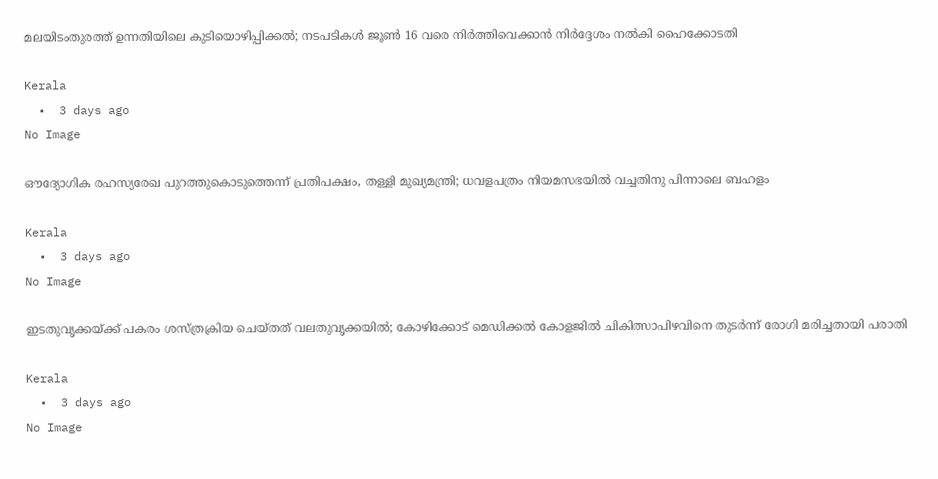മലയിടംതുരത്ത് ഉന്നതിയിലെ കുടിയൊഴിപ്പിക്കല്‍; നടപടികള്‍ ജൂണ്‍ 16 വരെ നിര്‍ത്തിവെക്കാന്‍ നിര്‍ദ്ദേശം നല്‍കി ഹൈക്കോടതി

Kerala
  •  3 days ago
No Image

ഔദ്യോഗിക രഹസ്യരേഖ പുറത്തുകൊടുത്തെന്ന് പ്രതിപക്ഷം, തള്ളി മുഖ്യമന്ത്രി; ധവളപത്രം നിയമസഭയില്‍ വച്ചതിനു പിന്നാലെ ബഹളം

Kerala
  •  3 days ago
No Image

ഇടതുവൃക്കയ്ക്ക് പകരം ശസ്ത്രക്രിയ ചെയ്തത് വലതുവൃക്കയില്‍; കോഴിക്കോട് മെഡിക്കല്‍ കോളജില്‍ ചികിത്സാപിഴവിനെ തുടര്‍ന്ന് രോഗി മരിച്ചതായി പരാതി

Kerala
  •  3 days ago
No Image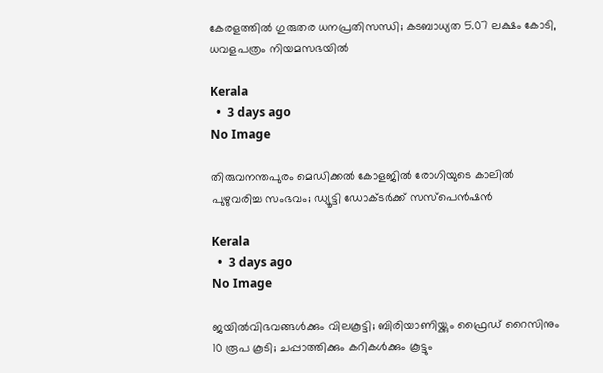കേരളത്തില്‍ ഗുരുതര ധനപ്രതിസന്ധി; കടബാധ്യത 5.07 ലക്ഷം കോടി, ധവളപത്രം നിയമസഭയില്‍

Kerala
  •  3 days ago
No Image

തിരുവനന്തപുരം മെഡിക്കല്‍ കോളജില്‍ രോഗിയുടെ കാലില്‍ പുഴുവരിച്ച സംഭവം; ഡ്യൂട്ടി ഡോക്ടര്‍ക്ക് സസ്‌പെന്‍ഷന്‍

Kerala
  •  3 days ago
No Image

ജയിൽവിഭവങ്ങൾക്കും വിലകൂട്ടി; ബിരിയാണിയ്ക്കും ഫ്രൈഡ് റൈസിനും 10 രൂപ കൂടി; ചപ്പാത്തിക്കും കറികൾക്കും കൂട്ടും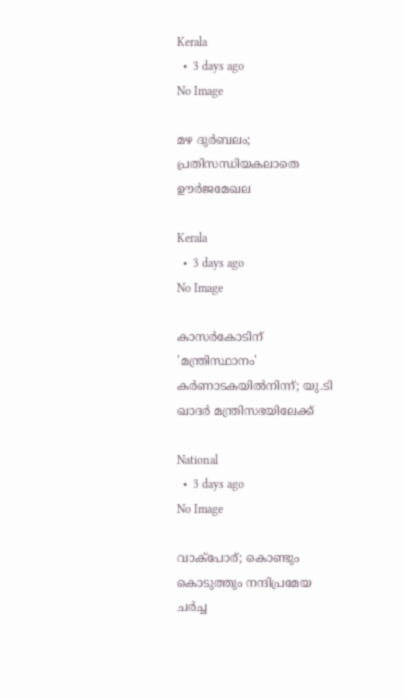Kerala
  •  3 days ago
No Image

മഴ ദുർബലം; പ്രതിസന്ധിയകലാതെ ഊർജമേഖല

Kerala
  •  3 days ago
No Image

കാസർകോടിന് 'മന്ത്രിസ്ഥാനം' കർണാടകയിൽനിന്ന്; യു.ടി ഖാദർ മന്ത്രിസഭയിലേക്ക്

National
  •  3 days ago
No Image

വാക്‌പോര്; കൊണ്ടും കൊടുത്തും നന്ദിപ്രമേയ ചർച്ച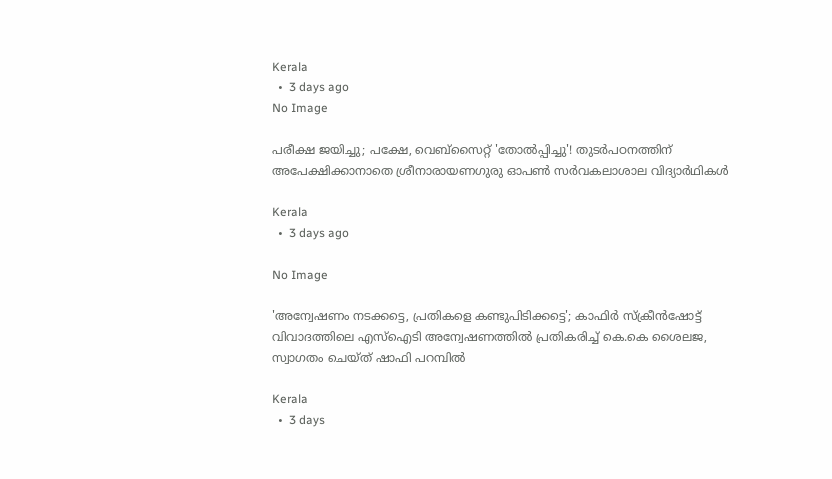Kerala
  •  3 days ago
No Image

പരീക്ഷ ജയിച്ചു; പക്ഷേ, വെബ്‌സൈറ്റ് 'തോൽപ്പിച്ചു'! തുടർപഠനത്തിന് അപേക്ഷിക്കാനാതെ ശ്രീനാരായണഗുരു ഓപൺ സർവകലാശാല വിദ്യാർഥികൾ

Kerala
  •  3 days ago

No Image

'അന്വേഷണം നടക്കട്ടെ, പ്രതികളെ കണ്ടുപിടിക്കട്ടെ'; കാഫിർ സ്ക്രീൻഷോട്ട് വിവാദത്തിലെ എസ്ഐടി അന്വേഷണത്തിൽ പ്രതികരിച്ച് കെ.കെ ശൈലജ, സ്വാഗതം ചെയ്ത് ഷാഫി പറമ്പിൽ

Kerala
  •  3 days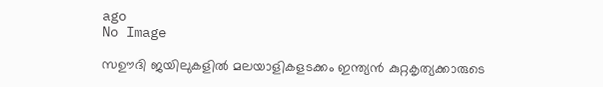ago
No Image

സഊദി ജയിലുകളിൽ മലയാളികളടക്കം ഇന്ത്യൻ കുറ്റകൃത്യക്കാരുടെ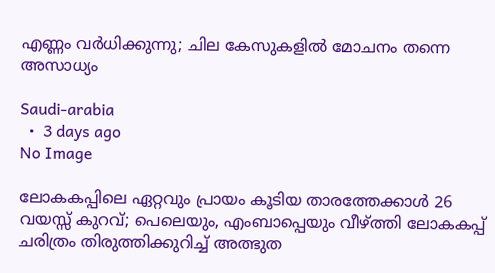എണ്ണം വർധിക്കുന്നു; ചില കേസുകളിൽ മോചനം തന്നെ അസാധ്യം

Saudi-arabia
  •  3 days ago
No Image

ലോകകപ്പിലെ ഏറ്റവും പ്രായം കൂടിയ താരത്തേക്കാൾ 26 വയസ്സ് കുറവ്; പെലെയും, എംബാപ്പെയും വീഴ്ത്തി ലോകകപ്പ് ചരിത്രം തിരുത്തിക്കുറിച്ച് അത്ഭുത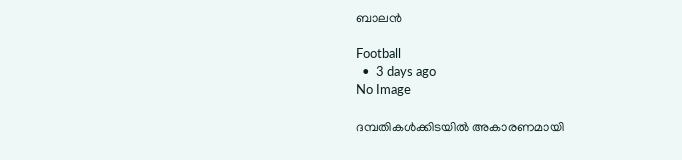ബാലൻ

Football
  •  3 days ago
No Image

ദമ്പതികള്‍ക്കിടയില്‍ അകാരണമായി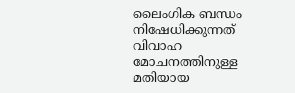ലൈംഗിക ബന്ധം നിഷേധിക്കുന്നത് വിവാഹ മോചനത്തിനുള്ള മതിയായ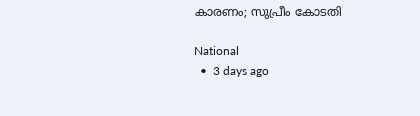കാരണം; സുപ്രീം കോടതി

National
  •  3 days ago